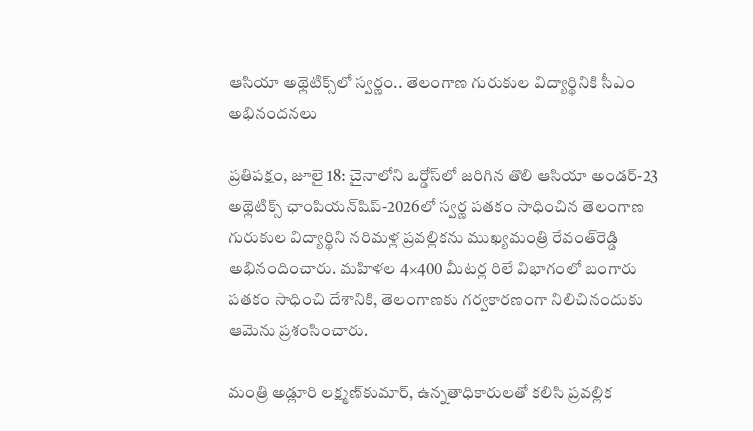ఆసియా అథ్లెటిక్స్‌లో స్వర్ణం.. తెలంగాణ గురుకుల విద్యార్థినికి సీఎం అభినందనలు

ప్రతిపక్షం, జూలై 18: చైనాలోని ఒర్డోస్‌లో జరిగిన తొలి ఆసియా అండర్‌-23 అథ్లెటిక్స్‌ ఛాంపియన్‌షిప్‌-2026లో స్వర్ణ పతకం సాధించిన తెలంగాణ గురుకుల విద్యార్థిని నరిమళ్ల ప్రవల్లికను ముఖ్యమంత్రి రేవంత్‌రెడ్డి అభినందించారు. మహిళల 4×400 మీటర్ల రిలే విభాగంలో బంగారు పతకం సాధించి దేశానికి, తెలంగాణకు గర్వకారణంగా నిలిచినందుకు ఆమెను ప్రశంసించారు.

మంత్రి అడ్లూరి లక్ష్మణ్‌కుమార్‌, ఉన్నతాధికారులతో కలిసి ప్రవల్లిక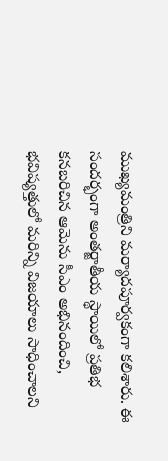ముఖ్యమంత్రిని మర్యాదపూర్వకంగా కలిశారు. ఈ సందర్భంగా అంతర్జాతీయ స్థాయిలో ప్రతిభ కనబరిచిన ఆమెను సీఎం అభినందించి, భవిష్యత్తులో మరిన్ని విజయాలు సాధించాలని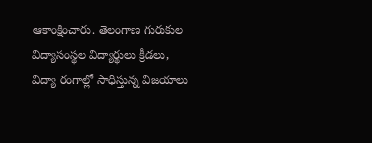ఆకాంక్షించారు. తెలంగాణ గురుకుల విద్యాసంస్థల విద్యార్థులు క్రీడలు, విద్యా రంగాల్లో సాధిస్తున్న విజయాలు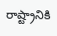రాష్ట్రానికి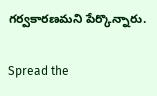గర్వకారణమని పేర్కొన్నారు.

Spread the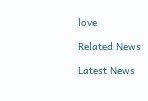love

Related News

Latest News